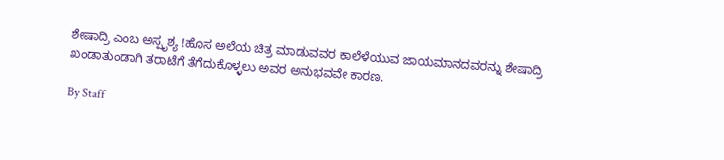ಶೇಷಾದ್ರಿ ಎಂಬ ಅಸ್ಪೃಶ್ಯ !ಹೊಸ ಅಲೆಯ ಚಿತ್ರ ಮಾಡುವವರ ಕಾಲೆಳೆಯುವ ಜಾಯಮಾನದವರನ್ನು ಶೇಷಾದ್ರಿ ಖಂಡಾತುಂಡಾಗಿ ತರಾಟೆಗೆ ತೆಗೆದುಕೊಳ್ಳಲು ಅವರ ಅನುಭವವೇ ಕಾರಣ.

By Staff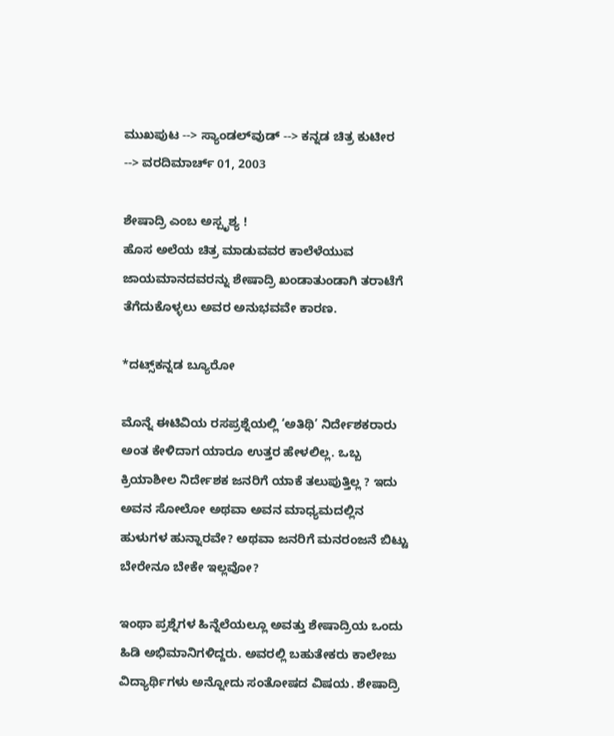ಮುಖಪುಟ --> ಸ್ಯಾಂಡಲ್‌ವುಡ್‌ --> ಕನ್ನಡ ಚಿತ್ರ ಕುಟೀರ --> ವರದಿಮಾರ್ಚ್‌ 01, 2003

ಶೇಷಾದ್ರಿ ಎಂಬ ಅಸ್ಪೃಶ್ಯ !
ಹೊಸ ಅಲೆಯ ಚಿತ್ರ ಮಾಡುವವರ ಕಾಲೆಳೆಯುವ ಜಾಯಮಾನದವರನ್ನು ಶೇಷಾದ್ರಿ ಖಂಡಾತುಂಡಾಗಿ ತರಾಟೆಗೆ ತೆಗೆದುಕೊಳ್ಳಲು ಅವರ ಅನುಭವವೇ ಕಾರಣ.

*ದಟ್ಸ್‌ಕನ್ನಡ ಬ್ಯೂರೋ

ಮೊನ್ನೆ ಈಟಿವಿಯ ರಸಪ್ರಶ್ನೆಯಲ್ಲಿ ‘ಅತಿಥಿ’ ನಿರ್ದೇಶಕರಾರು ಅಂತ ಕೇಳಿದಾಗ ಯಾರೂ ಉತ್ತರ ಹೇಳಲಿಲ್ಲ. ಒಬ್ಬ ಕ್ರಿಯಾಶೀಲ ನಿರ್ದೇಶಕ ಜನರಿಗೆ ಯಾಕೆ ತಲುಪುತ್ತಿಲ್ಲ ? ಇದು ಅವನ ಸೋಲೋ ಅಥವಾ ಅವನ ಮಾಧ್ಯಮದಲ್ಲಿನ ಹುಳುಗಳ ಹುನ್ನಾರವೇ? ಅಥವಾ ಜನರಿಗೆ ಮನರಂಜನೆ ಬಿಟ್ಟು ಬೇರೇನೂ ಬೇಕೇ ಇಲ್ಲವೋ?

ಇಂಥಾ ಪ್ರಶ್ನೆಗಳ ಹಿನ್ನೆಲೆಯಲ್ಲೂ ಅವತ್ತು ಶೇಷಾದ್ರಿಯ ಒಂದು ಹಿಡಿ ಅಭಿಮಾನಿಗಳಿದ್ದರು. ಅವರಲ್ಲಿ ಬಹುತೇಕರು ಕಾಲೇಜು ವಿದ್ಯಾರ್ಥಿಗಳು ಅನ್ನೋದು ಸಂತೋಷದ ವಿಷಯ. ಶೇಷಾದ್ರಿ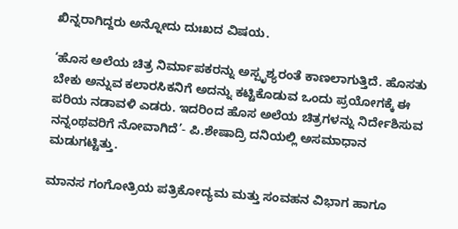ಖಿನ್ನರಾಗಿದ್ದರು ಅನ್ನೋದು ದುಃಖದ ವಿಷಯ.

‘ಹೊಸ ಅಲೆಯ ಚಿತ್ರ ನಿರ್ಮಾಪಕರನ್ನು ಅಸ್ಪೃಶ್ಯರಂತೆ ಕಾಣಲಾಗುತ್ತಿದೆ. ಹೊಸತು ಬೇಕು ಅನ್ನುವ ಕಲಾರಸಿಕನಿಗೆ ಅದನ್ನು ಕಟ್ಟಿಕೊಡುವ ಒಂದು ಪ್ರಯೋಗಕ್ಕೆ ಈ ಪರಿಯ ನಡಾವಳಿ ಎಡರು. ಇದರಿಂದ ಹೊಸ ಅಲೆಯ ಚಿತ್ರಗಳನ್ನು ನಿರ್ದೇಶಿಸುವ ನನ್ನಂಥವರಿಗೆ ನೋವಾಗಿದೆ’- ಪಿ.ಶೇಷಾದ್ರಿ ದನಿಯಲ್ಲಿ ಅಸಮಾಧಾನ ಮಡುಗಟ್ಟಿತ್ತು.

ಮಾನಸ ಗಂಗೋತ್ರಿಯ ಪತ್ರಿಕೋದ್ಯಮ ಮತ್ತು ಸಂವಹನ ವಿಭಾಗ ಹಾಗೂ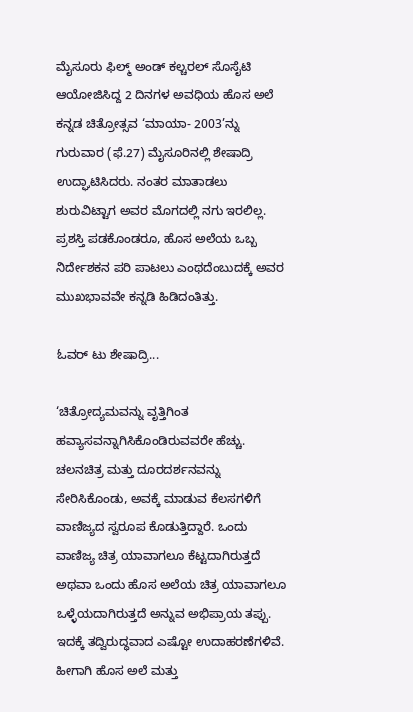ಮೈಸೂರು ಫಿಲ್ಮ್‌ ಅಂಡ್‌ ಕಲ್ಚರಲ್‌ ಸೊಸೈಟಿ ಆಯೋಜಿಸಿದ್ದ 2 ದಿನಗಳ ಅವಧಿಯ ಹೊಸ ಅಲೆ ಕನ್ನಡ ಚಿತ್ರೋತ್ಸವ ‘ಮಾಯಾ- 2003’ನ್ನು ಗುರುವಾರ (ಫೆ.27) ಮೈಸೂರಿನಲ್ಲಿ ಶೇಷಾದ್ರಿ ಉದ್ಘಾಟಿಸಿದರು. ನಂತರ ಮಾತಾಡಲು ಶುರುವಿಟ್ಟಾಗ ಅವರ ಮೊಗದಲ್ಲಿ ನಗು ಇರಲಿಲ್ಲ. ಪ್ರಶಸ್ತಿ ಪಡಕೊಂಡರೂ, ಹೊಸ ಅಲೆಯ ಒಬ್ಬ ನಿರ್ದೇಶಕನ ಪರಿ ಪಾಟಲು ಎಂಥದೆಂಬುದಕ್ಕೆ ಅವರ ಮುಖಭಾವವೇ ಕನ್ನಡಿ ಹಿಡಿದಂತಿತ್ತು.

ಓವರ್‌ ಟು ಶೇಷಾದ್ರಿ...

‘ಚಿತ್ರೋದ್ಯಮವನ್ನು ವೃತ್ತಿಗಿಂತ ಹವ್ಯಾಸವನ್ನಾಗಿಸಿಕೊಂಡಿರುವವರೇ ಹೆಚ್ಚು. ಚಲನಚಿತ್ರ ಮತ್ತು ದೂರದರ್ಶನವನ್ನು ಸೇರಿಸಿಕೊಂಡು, ಅವಕ್ಕೆ ಮಾಡುವ ಕೆಲಸಗಳಿಗೆ ವಾಣಿಜ್ಯದ ಸ್ವರೂಪ ಕೊಡುತ್ತಿದ್ದಾರೆ. ಒಂದು ವಾಣಿಜ್ಯ ಚಿತ್ರ ಯಾವಾಗಲೂ ಕೆಟ್ಟದಾಗಿರುತ್ತದೆ ಅಥವಾ ಒಂದು ಹೊಸ ಅಲೆಯ ಚಿತ್ರ ಯಾವಾಗಲೂ ಒಳ್ಳೆಯದಾಗಿರುತ್ತದೆ ಅನ್ನುವ ಅಭಿಪ್ರಾಯ ತಪ್ಪು. ಇದಕ್ಕೆ ತದ್ವಿರುದ್ಧವಾದ ಎಷ್ಟೋ ಉದಾಹರಣೆಗಳಿವೆ. ಹೀಗಾಗಿ ಹೊಸ ಅಲೆ ಮತ್ತು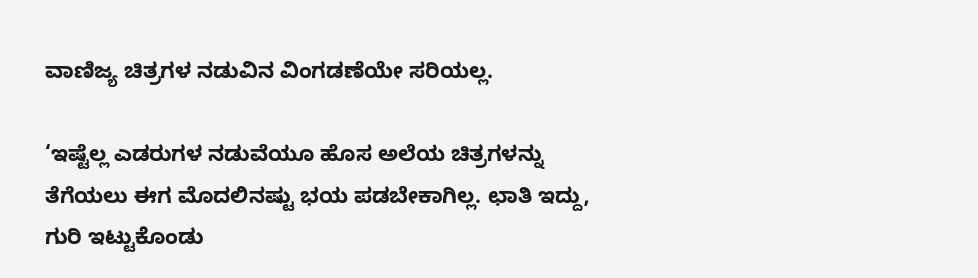ವಾಣಿಜ್ಯ ಚಿತ್ರಗಳ ನಡುವಿನ ವಿಂಗಡಣೆಯೇ ಸರಿಯಲ್ಲ.

‘ಇಷ್ಟೆಲ್ಲ ಎಡರುಗಳ ನಡುವೆಯೂ ಹೊಸ ಅಲೆಯ ಚಿತ್ರಗಳನ್ನು ತೆಗೆಯಲು ಈಗ ಮೊದಲಿನಷ್ಟು ಭಯ ಪಡಬೇಕಾಗಿಲ್ಲ. ಛಾತಿ ಇದ್ದು, ಗುರಿ ಇಟ್ಟುಕೊಂಡು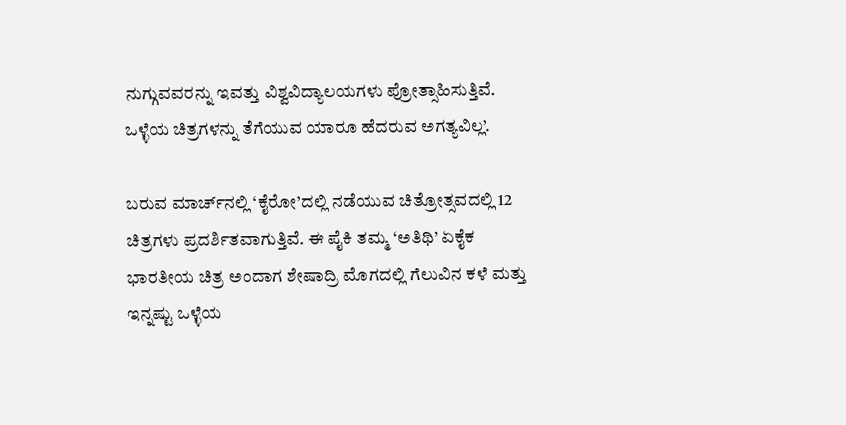ನುಗ್ಗುವವರನ್ನು ಇವತ್ತು ವಿಶ್ವವಿದ್ಯಾಲಯಗಳು ಪ್ರೋತ್ಸಾಹಿಸುತ್ತಿವೆ. ಒಳ್ಳೆಯ ಚಿತ್ರಗಳನ್ನು ತೆಗೆಯುವ ಯಾರೂ ಹೆದರುವ ಅಗತ್ಯವಿಲ್ಲ’.

ಬರುವ ಮಾರ್ಚ್‌ನಲ್ಲಿ ‘ಕೈರೋ’ದಲ್ಲಿ ನಡೆಯುವ ಚಿತ್ರೋತ್ಸವದಲ್ಲಿ 12 ಚಿತ್ರಗಳು ಪ್ರದರ್ಶಿತವಾಗುತ್ತಿವೆ. ಈ ಪೈಕಿ ತಮ್ಮ ‘ಅತಿಥಿ’ ಏಕೈಕ ಭಾರತೀಯ ಚಿತ್ರ ಅಂದಾಗ ಶೇಷಾದ್ರಿ ಮೊಗದಲ್ಲಿ ಗೆಲುವಿನ ಕಳೆ ಮತ್ತು ಇನ್ನಷ್ಟು ಒಳ್ಳೆಯ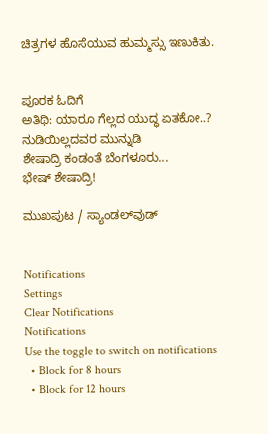ಚಿತ್ರಗಳ ಹೊಸೆಯುವ ಹುಮ್ಮಸ್ಸು ಇಣುಕಿತು.


ಪೂರಕ ಓದಿಗೆ
ಅತಿಥಿ: ಯಾರೂ ಗೆಲ್ಲದ ಯುದ್ಧ ಏತಕೋ..?
ನುಡಿಯಿಲ್ಲದವರ ಮುನ್ನುಡಿ
ಶೇಷಾದ್ರಿ ಕಂಡಂತೆ ಬೆಂಗಳೂರು...
ಭೇಷ್‌ ಶೇಷಾದ್ರಿ!

ಮುಖಪುಟ / ಸ್ಯಾಂಡಲ್‌ವುಡ್‌


Notifications
Settings
Clear Notifications
Notifications
Use the toggle to switch on notifications
  • Block for 8 hours
  • Block for 12 hours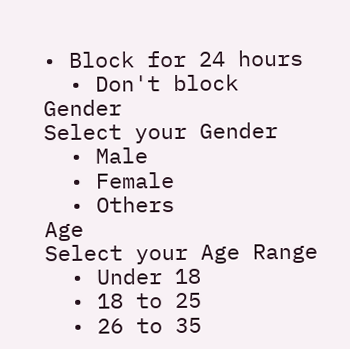• Block for 24 hours
  • Don't block
Gender
Select your Gender
  • Male
  • Female
  • Others
Age
Select your Age Range
  • Under 18
  • 18 to 25
  • 26 to 35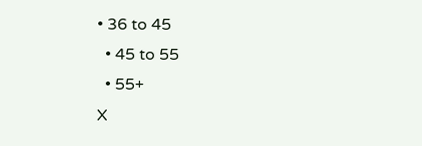• 36 to 45
  • 45 to 55
  • 55+
X